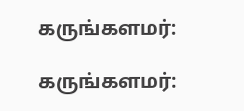கருங்களமர்:

கருங்களமர்: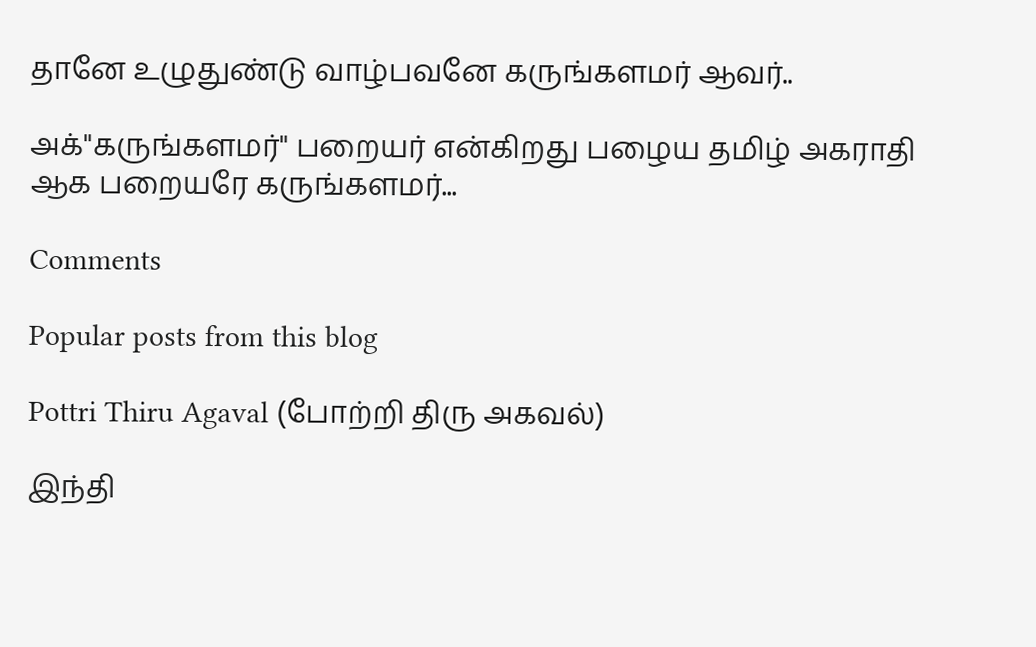தானே உழுதுண்டு வாழ்பவனே கருங்களமர் ஆவர்..

அக்"கருங்களமர்" பறையர் என்கிறது பழைய தமிழ் அகராதி ஆக பறையரே கருங்களமர்...

Comments

Popular posts from this blog

Pottri Thiru Agaval (போற்றி திரு அகவல்)

இந்தி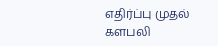எதிர்ப்பு முதல் களபலி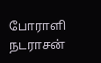போராளி நடராசன்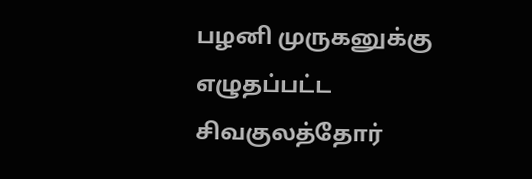பழனி முருகனுக்கு எழுதப்பட்ட சிவகுலத்தோர்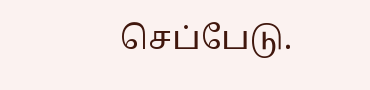செப்பேடு.